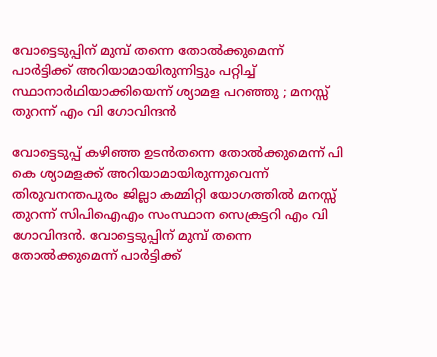വോട്ടെടുപ്പിന് മുമ്പ് തന്നെ തോൽക്കുമെന്ന് പാർട്ടിക്ക് അറിയാമായിരുന്നിട്ടും പറ്റിച്ച് സ്ഥാനാർഥിയാക്കിയെന്ന് ശ്യാമള പറഞ്ഞു ; മനസ്സ് തുറന്ന് എം വി ഗോവിന്ദൻ

വോട്ടെടുപ്പ് കഴിഞ്ഞ ഉടൻതന്നെ തോൽക്കുമെന്ന് പി കെ ശ്യാമളക്ക് അറിയാമായിരുന്നുവെന്ന് തിരുവനന്തപുരം ജില്ലാ കമ്മിറ്റി യോഗത്തിൽ മനസ്സ് തുറന്ന് സിപിഐഎം സംസ്ഥാന സെക്രട്ടറി എം വി ഗോവിന്ദൻ. വോട്ടെടുപ്പിന് മുമ്പ് തന്നെ തോൽക്കുമെന്ന് പാർട്ടിക്ക്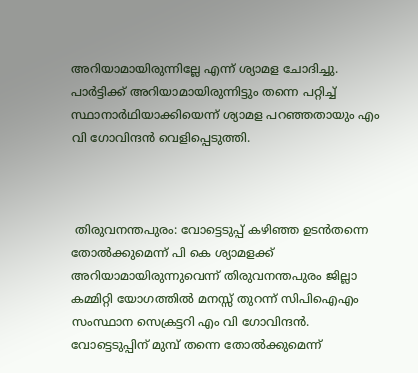അറിയാമായിരുന്നില്ലേ എന്ന് ശ്യാമള ചോദിച്ചു. പാർട്ടിക്ക് അറിയാമായിരുന്നിട്ടും തന്നെ പറ്റിച്ച് സ്ഥാനാർഥിയാക്കിയെന്ന് ശ്യാമള പറഞ്ഞതായും എം വി ഗോവിന്ദൻ വെളിപ്പെടുത്തി.



 തിരുവനന്തപുരം: വോട്ടെടുപ്പ് കഴിഞ്ഞ ഉടൻതന്നെ തോൽക്കുമെന്ന് പി കെ ശ്യാമളക്ക് അറിയാമായിരുന്നുവെന്ന് തിരുവനന്തപുരം ജില്ലാ കമ്മിറ്റി യോഗത്തിൽ മനസ്സ് തുറന്ന് സിപിഐഎം സംസ്ഥാന സെക്രട്ടറി എം വി ഗോവിന്ദൻ. വോട്ടെടുപ്പിന് മുമ്പ് തന്നെ തോൽക്കുമെന്ന്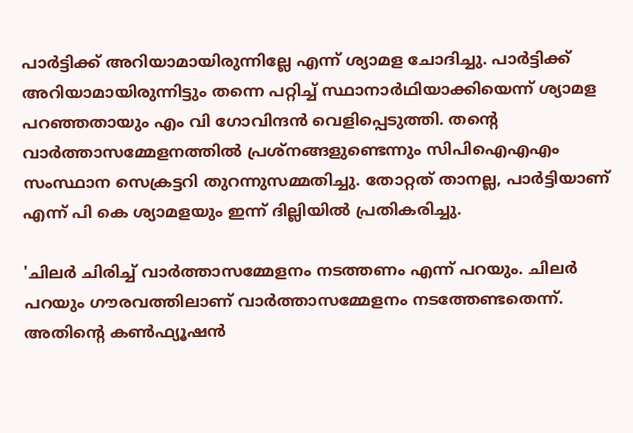പാർട്ടിക്ക് അറിയാമായിരുന്നില്ലേ എന്ന് ശ്യാമള ചോദിച്ചു. പാർട്ടിക്ക് അറിയാമായിരുന്നിട്ടും തന്നെ പറ്റിച്ച് സ്ഥാനാർഥിയാക്കിയെന്ന് ശ്യാമള പറഞ്ഞതായും എം വി ഗോവിന്ദൻ വെളിപ്പെടുത്തി. തന്റെ വാർത്താസമ്മേളനത്തിൽ പ്രശ്‌നങ്ങളുണ്ടെന്നും സിപിഐഎഎം സംസ്ഥാന സെക്രട്ടറി തുറന്നുസമ്മതിച്ചു. തോറ്റത് താനല്ല, പാർട്ടിയാണ് എന്ന് പി കെ ശ്യാമളയും ഇന്ന് ദില്ലിയിൽ പ്രതികരിച്ചു.

'ചിലർ ചിരിച്ച് വാർത്താസമ്മേളനം നടത്തണം എന്ന് പറയും. ചിലർ പറയും ഗൗരവത്തിലാണ് വാർത്താസമ്മേളനം നടത്തേണ്ടതെന്ന്. അതിന്റെ കൺഫ്യൂഷൻ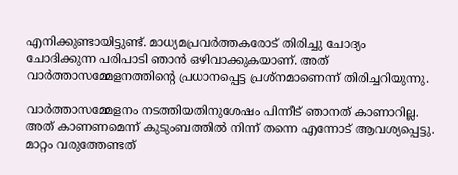എനിക്കുണ്ടായിട്ടുണ്ട്. മാധ്യമപ്രവർത്തകരോട് തിരിച്ചു ചോദ്യം ചോദിക്കുന്ന പരിപാടി ഞാൻ ഒഴിവാക്കുകയാണ്. അത് വാർത്താസമ്മേളനത്തിന്റെ പ്രധാനപ്പെട്ട പ്രശ്നമാണെന്ന് തിരിച്ചറിയുന്നു.

വാർത്താസമ്മേളനം നടത്തിയതിനുശേഷം പിന്നീട് ഞാനത് കാണാറില്ല. അത് കാണണമെന്ന് കുടുംബത്തിൽ നിന്ന് തന്നെ എന്നോട് ആവശ്യപ്പെട്ടു. മാറ്റം വരുത്തേണ്ടത്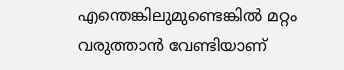എന്തെങ്കിലുമുണ്ടെങ്കിൽ മറ്റം വരുത്താൻ വേണ്ടിയാണ്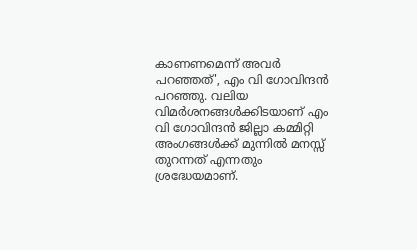കാണണമെന്ന് അവർ പറഞ്ഞത്', എം വി ഗോവിന്ദൻ പറഞ്ഞു. വലിയ വിമർശനങ്ങൾക്കിടയാണ് എം വി ഗോവിന്ദൻ ജില്ലാ കമ്മിറ്റി അംഗങ്ങൾക്ക് മുന്നിൽ മനസ്സ് തുറന്നത് എന്നതും ശ്രദ്ധേയമാണ്.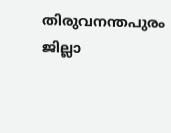തിരുവനന്തപുരം ജില്ലാ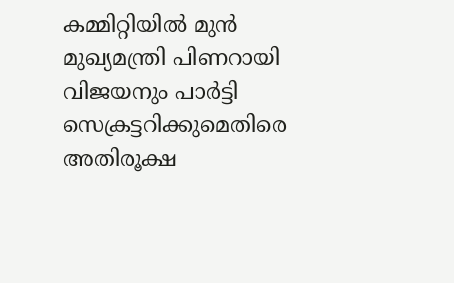കമ്മിറ്റിയിൽ മുൻ മുഖ്യമന്ത്രി പിണറായി വിജയനും പാർട്ടി സെക്രട്ടറിക്കുമെതിരെ അതിരൂക്ഷ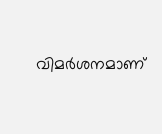വിമർശനമാണ്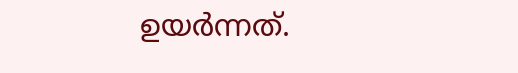ഉയർന്നത്.